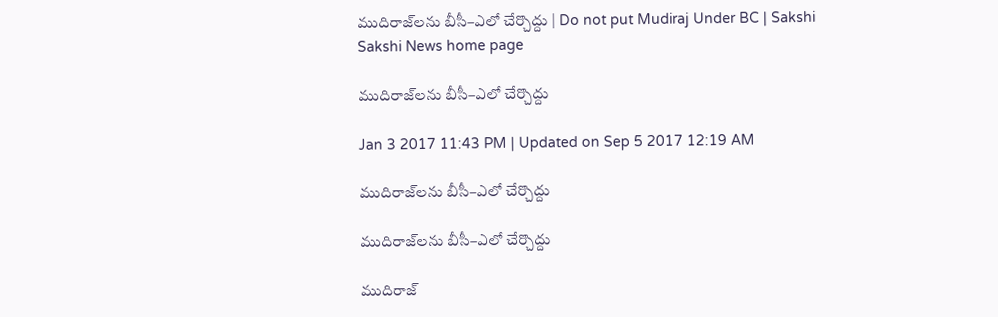ముదిరాజ్‌లను బీసీ–ఎలో చేర్చొద్దు | Do not put Mudiraj Under BC | Sakshi
Sakshi News home page

ముదిరాజ్‌లను బీసీ–ఎలో చేర్చొద్దు

Jan 3 2017 11:43 PM | Updated on Sep 5 2017 12:19 AM

ముదిరాజ్‌లను బీసీ–ఎలో చేర్చొద్దు

ముదిరాజ్‌లను బీసీ–ఎలో చేర్చొద్దు

ముదిరాజ్‌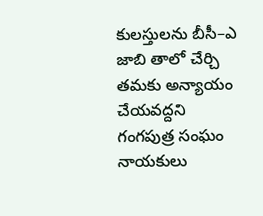కులస్తులను బీసీ–ఎ జాబి తాలో చేర్చి తమకు అన్యాయం చేయవద్దని గంగపుత్ర సంఘం నాయకులు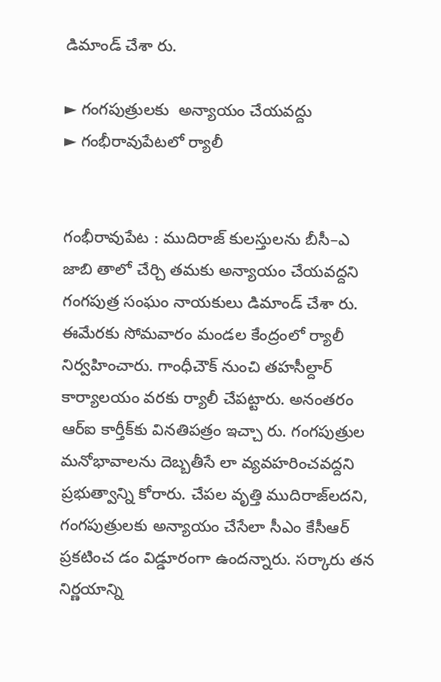డిమాండ్‌ చేశా రు.

► గంగపుత్రులకు  అన్యాయం చేయవద్దు
► గంభీరావుపేటలో ర్యాలీ


గంభీరావుపేట : ముదిరాజ్‌ కులస్తులను బీసీ–ఎ జాబి తాలో చేర్చి తమకు అన్యాయం చేయవద్దని గంగపుత్ర సంఘం నాయకులు డిమాండ్‌ చేశా రు. ఈమేరకు సోమవారం మండల కేంద్రంలో ర్యాలీ నిర్వహించారు. గాంధీచౌక్‌ నుంచి తహసీల్దార్‌ కార్యాలయం వరకు ర్యాలీ చేపట్టారు. అనంతరం ఆర్‌ఐ కార్తీక్‌కు వినతిపత్రం ఇచ్చా రు. గంగపుత్రుల మనోభావాలను దెబ్బతీసే లా వ్యవహరించవద్దని ప్రభుత్వాన్ని కోరారు. చేపల వృత్తి ముదిరాజ్‌లదని, గంగపుత్రులకు అన్యాయం చేసేలా సీఎం కేసీఆర్‌ ప్రకటించ డం విడ్డూరంగా ఉందన్నారు. సర్కారు తన నిర్ణయాన్ని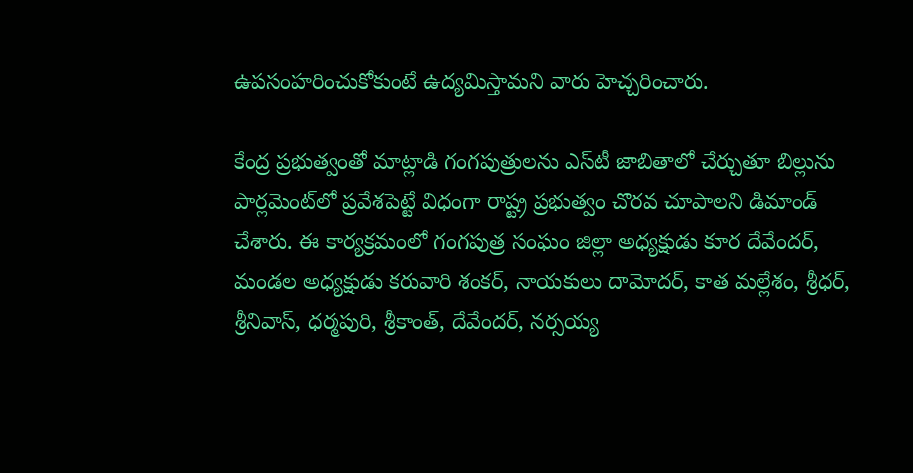ఉపసంహరించుకోకుంటే ఉద్యమిస్తామని వారు హెచ్చరించారు.

కేంద్ర ప్రభుత్వంతో మాట్లాడి గంగపుత్రులను ఎస్‌టీ జాబితాలో చేర్చుతూ బిల్లును పార్లమెంట్‌లో ప్రవేశపెట్టే విధంగా రాష్ట్ర ప్రభుత్వం చొరవ చూపాలని డిమాండ్‌ చేశారు. ఈ కార్యక్రమంలో గంగపుత్ర సంఘం జిల్లా అధ్యక్షుడు కూర దేవేందర్, మండల అధ్యక్షుడు కరువారి శంకర్, నాయకులు దామోదర్, కాత మల్లేశం, శ్రీధర్, శ్రీనివాస్, ధర్మపురి, శ్రీకాంత్, దేవేందర్, నర్సయ్య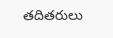తదితరులు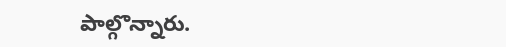పాల్గొన్నారు.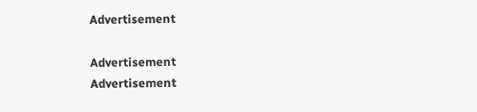Advertisement

Advertisement
Advertisement